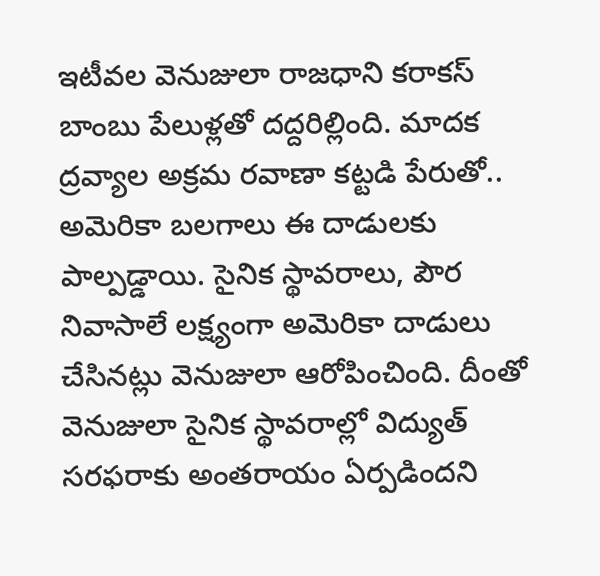ఇటీవల వెనుజులా రాజధాని కరాకస్ బాంబు పేలుళ్లతో దద్దరిల్లింది. మాదక ద్రవ్యాల అక్రమ రవాణా కట్టడి పేరుతో.. అమెరికా బలగాలు ఈ దాడులకు పాల్పడ్డాయి. సైనిక స్థావరాలు, పౌర నివాసాలే లక్ష్యంగా అమెరికా దాడులు చేసినట్లు వెనుజులా ఆరోపించింది. దీంతో వెనుజులా సైనిక స్థావరాల్లో విద్యుత్ సరఫరాకు అంతరాయం ఏర్పడిందని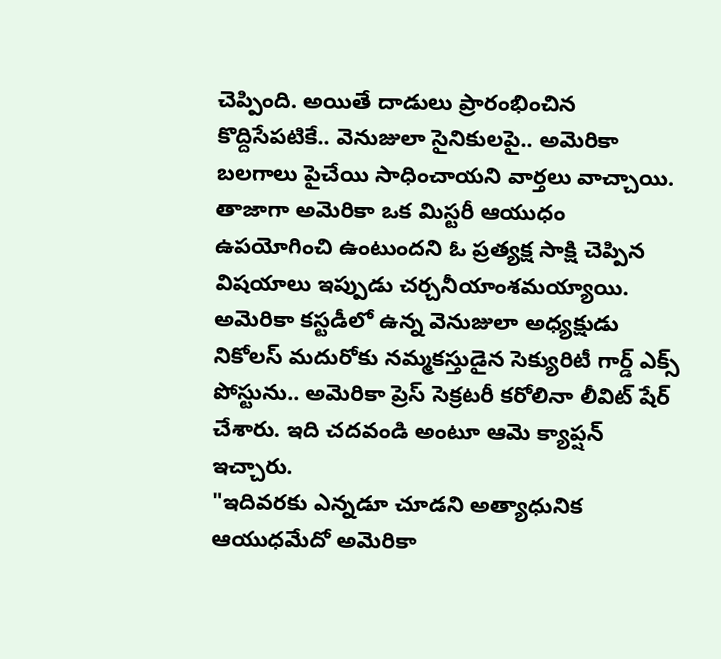చెప్పింది. అయితే దాడులు ప్రారంభించిన కొద్దిసేపటికే.. వెనుజులా సైనికులపై.. అమెరికా బలగాలు పైచేయి సాధించాయని వార్తలు వాచ్చాయి. తాజాగా అమెరికా ఒక మిస్టరీ ఆయుధం ఉపయోగించి ఉంటుందని ఓ ప్రత్యక్ష సాక్షి చెప్పిన విషయాలు ఇప్పుడు చర్చనీయాంశమయ్యాయి. అమెరికా కస్టడీలో ఉన్న వెనుజులా అధ్యక్షుడు నికోలస్ మదురోకు నమ్మకస్తుడైన సెక్యురిటీ గార్డ్ ఎక్స్ పోస్టును.. అమెరికా ప్రెస్ సెక్రటరీ కరోలినా లీవిట్ షేర్ చేశారు. ఇది చదవండి అంటూ ఆమె క్యాప్షన్ ఇచ్చారు.
"ఇదివరకు ఎన్నడూ చూడని అత్యాధునిక ఆయుధమేదో అమెరికా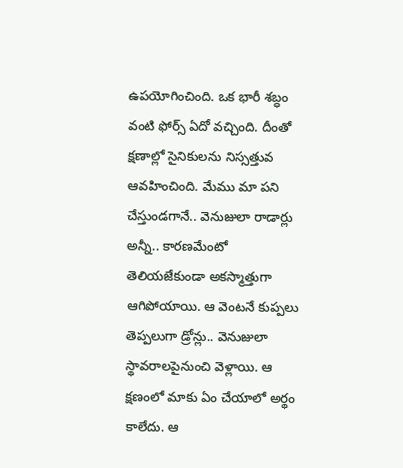ఉపయోగించింది. ఒక భారీ శబ్ధం వంటి ఫోర్స్ ఏదో వచ్చింది. దీంతో క్షణాల్లో సైనికులను నిస్సత్తువ ఆవహించింది. మేము మా పని చేస్తుండగానే.. వెనుజులా రాడార్లు అన్నీ.. కారణమేంటో తెలియజేకుండా అకస్మాత్తుగా ఆగిపోయాయి. ఆ వెంటనే కుప్పలు తెప్పలుగా డ్రోన్లు.. వెనుజులా స్థావరాలపైనుంచి వెళ్లాయి. ఆ క్షణంలో మాకు ఏం చేయాలో అర్థం కాలేదు. ఆ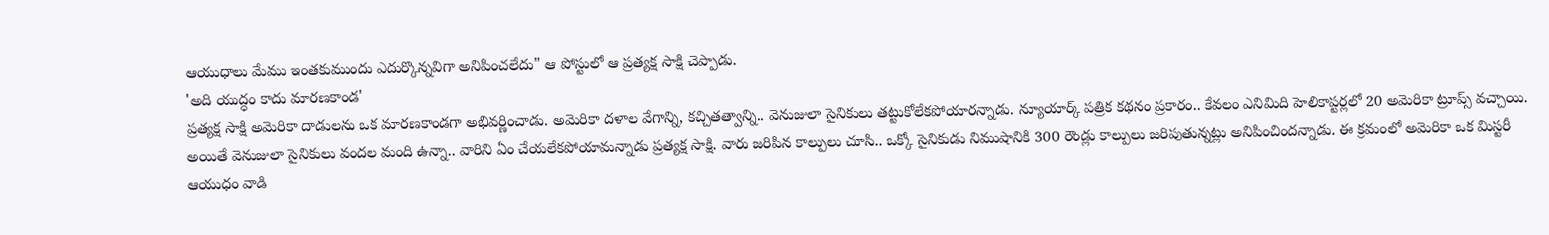ఆయుధాలు మేము ఇంతకుముందు ఎదుర్కొన్నవిగా అనిపించలేదు" ఆ పోస్టులో ఆ ప్రత్యక్ష సాక్షి చెప్పాడు.
'అది యుద్ధం కాదు మారణకాండ'
ప్రత్యక్ష సాక్షి అమెరికా దాడులను ఒక మారణకాండగా అభివర్ణించాడు. అమెరికా దళాల వేగాన్ని, కచ్చితత్వాన్ని.. వెనుజులా సైనికులు తట్టుకోలేకపోయారన్నాడు. న్యూయార్క్ పత్రిక కథనం ప్రకారం.. కేవలం ఎనిమిది హెలికాప్టర్లలో 20 అమెరికా ట్రూప్స్ వచ్చాయి. అయితే వెనుజులా సైనికులు వందల మంది ఉన్నా.. వారిని ఏం చేయలేకపోయామన్నాడు ప్రత్యక్ష సాక్షి. వారు జరిపిన కాల్పులు చూసి.. ఒక్కో సైనికుడు నిముషానికి 300 రౌండ్లు కాల్పులు జరిపుతున్నట్లు అనిపించిందన్నాడు. ఈ క్రమంలో అమెరికా ఒక మిస్టరీ ఆయుధం వాడి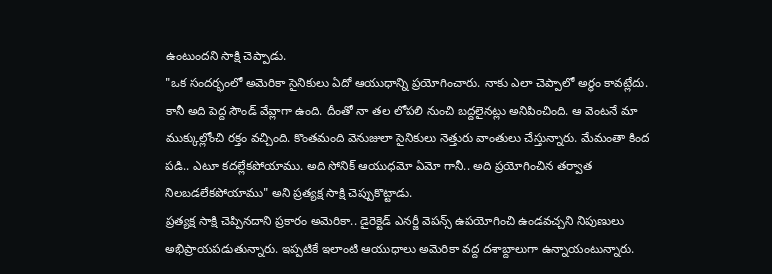ఉంటుందని సాక్షి చెప్పాడు.
"ఒక సందర్భంలో అమెరికా సైనికులు ఏదో ఆయుధాన్ని ప్రయోగించారు. నాకు ఎలా చెప్పాలో అర్థం కావట్లేదు. కానీ అది పెద్ద సౌండ్ వేవ్లాగా ఉంది. దీంతో నా తల లోపలి నుంచి బద్దలైనట్లు అనిపించింది. ఆ వెంటనే మా ముక్కుల్లోంచి రక్తం వచ్చింది. కొంతమంది వెనుజులా సైనికులు నెత్తురు వాంతులు చేస్తున్నారు. మేమంతా కింద పడి.. ఎటూ కదల్లేకపోయాము. అది సోనిక్ ఆయుధమో ఏమో గానీ.. అది ప్రయోగించిన తర్వాత నిలబడలేకపోయాము" అని ప్రత్యక్ష సాక్షి చెప్పుకొట్టాడు.
ప్రత్యక్ష సాక్షి చెప్పినదాని ప్రకారం అమెరికా.. డైరెక్టెడ్ ఎనర్జీ వెపన్స్ ఉపయోగించి ఉండవచ్చని నిపుణులు అభిప్రాయపడుతున్నారు. ఇప్పటికే ఇలాంటి ఆయుధాలు అమెరికా వద్ద దశాబ్దాలుగా ఉన్నాయంటున్నారు.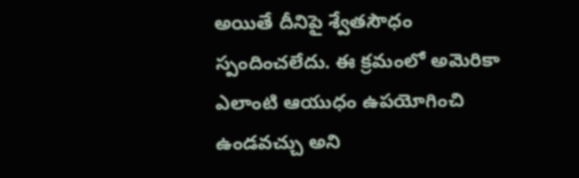అయితే దీనిపై శ్వేతసౌధం స్పందించలేదు. ఈ క్రమంలో అమెరికా ఎలాంటి ఆయుధం ఉపయోగించి ఉండవచ్చు అని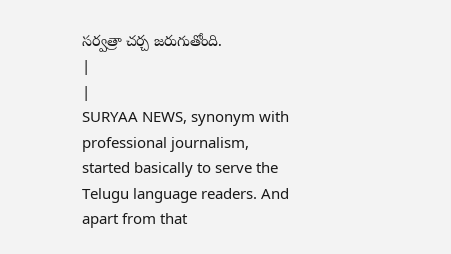సర్వత్రా చర్చ జరుగుతోంది.
|
|
SURYAA NEWS, synonym with professional journalism, started basically to serve the Telugu language readers. And apart from that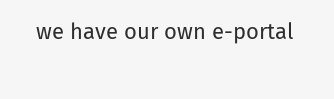we have our own e-portal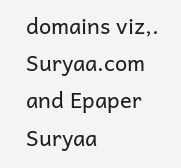domains viz,. Suryaa.com and Epaper Suryaa